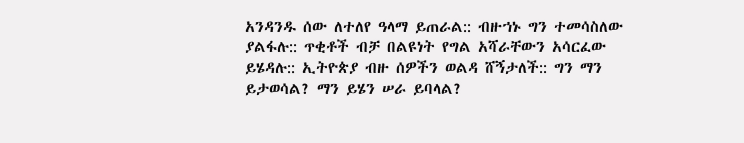አንዳንዱ ሰው ለተለየ ዓላማ ይጠራል:: ብዙኀኑ ግን ተመሳስለው ያልፋሉ:: ጥቂቶች ብቻ በልዩነት የግል አሻራቸውን አሳርፈው ይሄዳሉ:: ኢትዮጵያ ብዙ ሰዎችን ወልዳ ሸኝታለች:: ግን ማን ይታወሳል? ማን ይሄን ሠራ ይባላል?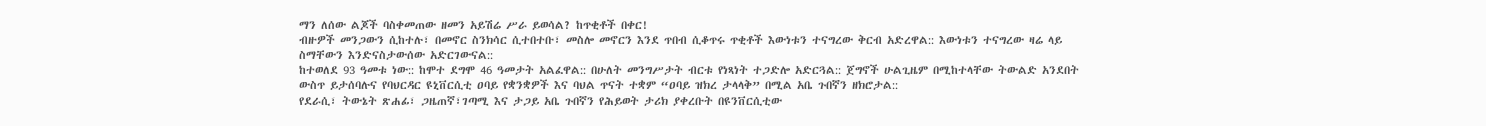ማን ለሰው ልጆች ባስቀመጠው ዘመን አይሽሬ ሥራ ይወሳል? ከጥቂቶች በቀር!
ብዙዎች መንጋውን ሲከተሉ፣ በመኖር ስንክሳር ሲተበተቡ፣ መስሎ መኖርን እንደ ጥበብ ሲቆጥሩ ጥቂቶች እውነቱን ተናግረው ቅርብ አድረዋል:: እውነቱን ተናግረው ዛሬ ላይ ስማቸውን እንድናስታውሰው አድርገውናል::
ከተወለደ 93 ዓመቱ ነው:: ከሞተ ደግሞ 46 ዓመታት አልፈዋል:: በሁለት መንግሥታት ብርቱ የነጻነት ተጋድሎ አድርጓል:: ጀግኖች ሁልጊዜም በሚከተላቸው ትውልድ አንደበት ውስጥ ይታሰባሉና የባህርዳር ዩኒቨርሲቲ ዐባይ የቋንቋዎች እና ባህል ጥናት ተቋም “ዐባይ ዝክረ ታላላቅ” በሚል አቤ ጉበኛን ዘክሮታል::
የደራሲ፣ ትውኔት ጽሐፊ፣ ጋዜጠኛ፣ገጣሚ እና ታጋይ አቤ ጉበኛን የሕይወት ታሪክ ያቀረቡት በዩንቨርሲቲው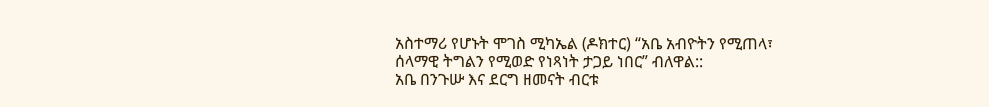አስተማሪ የሆኑት ሞገስ ሚካኤል (ዶክተር) “አቤ አብዮትን የሚጠላ፣ ሰላማዊ ትግልን የሚወድ የነጻነት ታጋይ ነበር” ብለዋል::
አቤ በንጉሡ እና ደርግ ዘመናት ብርቱ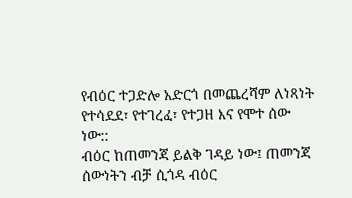የብዕር ተጋድሎ አድርጎ በመጨረሻም ለነጻነት የተሳደደ፣ የተገረፈ፣ የተጋዘ እና የሞተ ሰው ነው::
ብዕር ከጠመንጃ ይልቅ ገዳይ ነው፤ ጠመንጃ ሰውነትን ብቻ ሲጎዳ ብዕር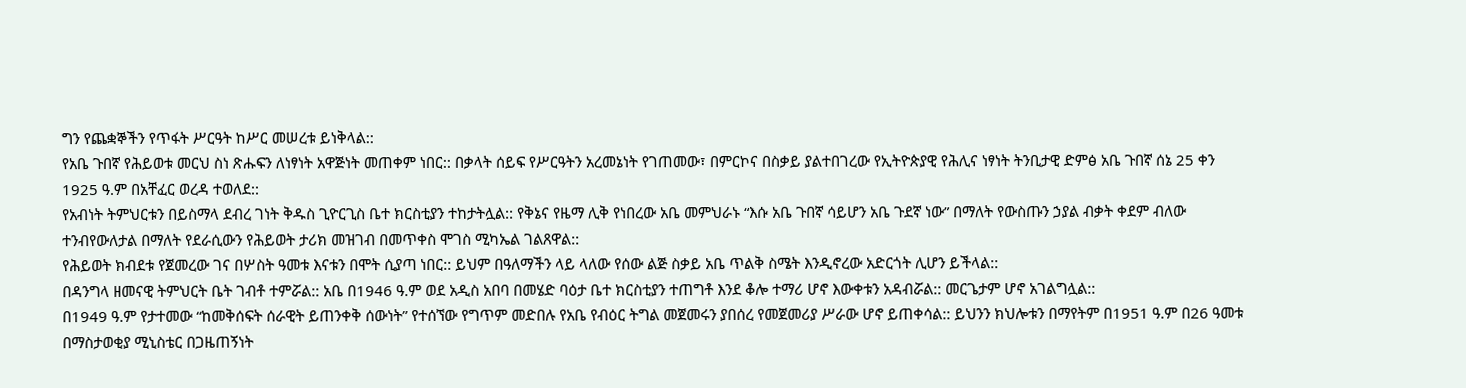ግን የጨቋኞችን የጥፋት ሥርዓት ከሥር መሠረቱ ይነቅላል::
የአቤ ጉበኛ የሕይወቱ መርህ ስነ ጽሑፍን ለነፃነት አዋጅነት መጠቀም ነበር:: በቃላት ሰይፍ የሥርዓትን አረመኔነት የገጠመው፣ በምርኮና በስቃይ ያልተበገረው የኢትዮጵያዊ የሕሊና ነፃነት ትንቢታዊ ድምፅ አቤ ጉበኛ ሰኔ 25 ቀን 1925 ዓ.ም በአቸፈር ወረዳ ተወለደ::
የአብነት ትምህርቱን በይስማላ ደብረ ገነት ቅዱስ ጊዮርጊስ ቤተ ክርስቲያን ተከታትሏል:: የቅኔና የዜማ ሊቅ የነበረው አቤ መምህራኑ “እሱ አቤ ጉበኛ ሳይሆን አቤ ጉደኛ ነው” በማለት የውስጡን ኃያል ብቃት ቀደም ብለው ተንብየውለታል በማለት የደራሲውን የሕይወት ታሪክ መዝገብ በመጥቀስ ሞገስ ሚካኤል ገልጸዋል::
የሕይወት ክብደቱ የጀመረው ገና በሦስት ዓመቱ እናቱን በሞት ሲያጣ ነበር:: ይህም በዓለማችን ላይ ላለው የሰው ልጅ ስቃይ አቤ ጥልቅ ስሜት እንዲኖረው አድርጎት ሊሆን ይችላል::
በዳንግላ ዘመናዊ ትምህርት ቤት ገብቶ ተምሯል:: አቤ በ1946 ዓ.ም ወደ አዲስ አበባ በመሄድ ባዕታ ቤተ ክርስቲያን ተጠግቶ እንደ ቆሎ ተማሪ ሆኖ እውቀቱን አዳብሯል:: መርጌታም ሆኖ አገልግሏል::
በ1949 ዓ.ም የታተመው “ከመቅሰፍት ሰራዊት ይጠንቀቅ ሰውነት” የተሰኘው የግጥም መድበሉ የአቤ የብዕር ትግል መጀመሩን ያበሰረ የመጀመሪያ ሥራው ሆኖ ይጠቀሳል:: ይህንን ክህሎቱን በማየትም በ1951 ዓ.ም በ26 ዓመቱ በማስታወቂያ ሚኒስቴር በጋዜጠኝነት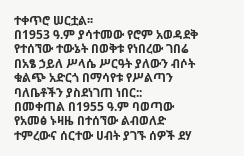ተቀጥሮ ሠርቷል፡፡
በ1953 ዓ.ም ያሳተመው የሮም አወዳደቅ የተሰኘው ተውኔት በወቅቱ የነበረው ገበሬ በአፄ ኃይለ ሥላሴ ሥርዓት ያለውን ብሶት ቁልጭ አድርጎ በማሳየቱ የሥልጣን ባለቤቶችን ያስደነገጠ ነበር::
በመቀጠል በ1955 ዓ.ም ባወጣው የአመፅ ኑዛዜ በተሰኘው ልብወለድ ተምረውና ሰርተው ሀብት ያገኙ ሰዎች ደሃ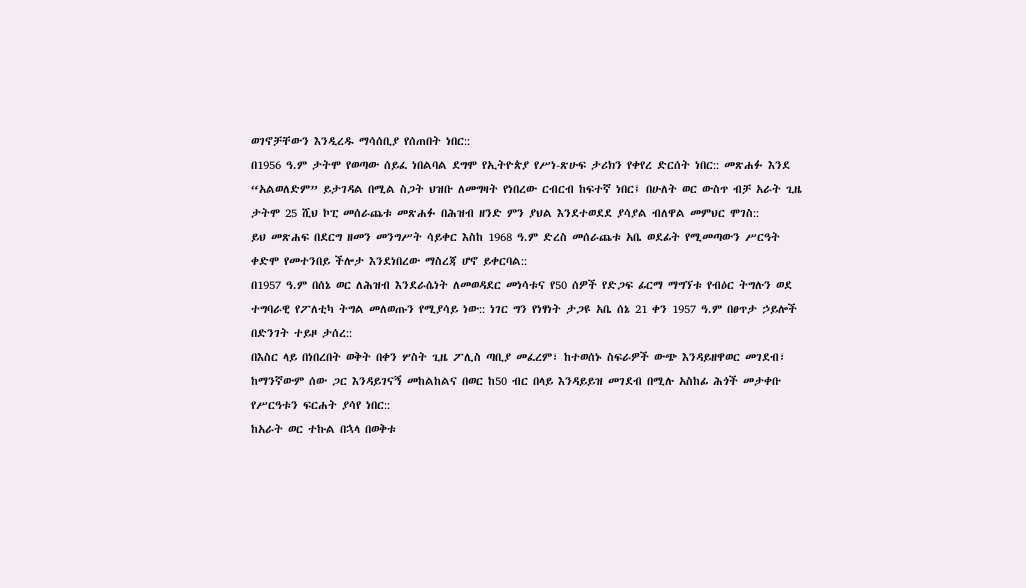ወገኖቻቸውን እንዲረዱ ማሳሰቢያ የሰጠበት ነበር::
በ1956 ዓ.ም ታትሞ የወጣው ሰይፈ ነበልባል ደግሞ የኢትዮጵያ የሥነ-ጽሁፍ ታሪክን የቀየረ ድርሰት ነበር:: መጽሐፉ እንደ “አልወለድም” ይታገዳል በሚል ስጋት ህዝቡ ለመግዛት የነበረው ርብርብ ከፍተኛ ነበር፤ በሁለት ወር ውስጥ ብቻ አራት ጊዜ ታትሞ 25 ሺህ ኮፒ መሰራጨቱ መጽሐፉ በሕዝብ ዘንድ ምን ያህል እንደተወደደ ያሳያል ብለዋል መምህር ሞገስ::
ይህ መጽሐፍ በደርግ ዘመን መንግሥት ሳይቀር እስከ 1968 ዓ.ም ድረስ መሰራጨቱ አቤ ወደፊት የሚመጣውን ሥርዓት ቀድሞ የመተንበይ ችሎታ እንደነበረው ማስረጃ ሆኖ ይቀርባል::
በ1957 ዓ.ም በሰኔ ወር ለሕዝብ እንደራሴነት ለመወዳደር መነሳቱና የ50 ሰዎች የድጋፍ ፊርማ ማግኘቱ የብዕር ትግሉን ወደ ተግባራዊ የፖለቲካ ትግል መለወጡን የሚያሳይ ነው:: ነገር ግን የነፃነት ታጋዩ አቤ ሰኔ 21 ቀን 1957 ዓ.ም በፀጥታ ኃይሎች በድንገት ተይዞ ታሰረ::
በእስር ላይ በነበረበት ወቅት በቀን ሦስት ጊዜ ፖሊስ ጣቢያ መፈረም፣ ከተወሰኑ ስፍራዎች ውጭ እንዳይዘዋወር መገደብ፣ ከማንኛውም ሰው ጋር እንዳይገናኝ መከልከልና በወር ከ50 ብር በላይ እንዳይይዝ መገደብ በሚሉ አስከፊ ሕጎች መታቀቡ የሥርዓቱን ፍርሐት ያሳየ ነበር::
ከአራት ወር ተኩል በኋላ በወቅቱ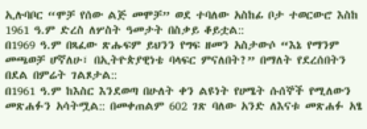ኢሉባቦር “ሞቻ የሰው ልጅ መሞቻ” ወደ ተባለው አስከፊ ቦታ ተወርውሮ እስከ 1961 ዓ.ም ድረስ ለሦስት ዓመታት በስቃይ ቆይቷል::
በ1969 ዓ.ም በጻፈው ጽሑፍም ይህንን የግፍ ዘመን አስታውሶ “እኔ የማንም መጫወቻ ሆኛለሁ፣ በኢትዮጵያዊነቴ ባላፍር ምናለበት?” በማለት የደረሰበትን በደል በምሬት ገልጾታል::
በ1961 ዓ.ም ከእስር እንደወጣ በሁለት ቀን ልዩነት የሀሜት ሱሰኞች የሚለውን መጽሐፉን አሳትሟል:: በመቀጠልም 602 ገጽ ባለው አንድ ለእናቱ መጽሐፉ አፄ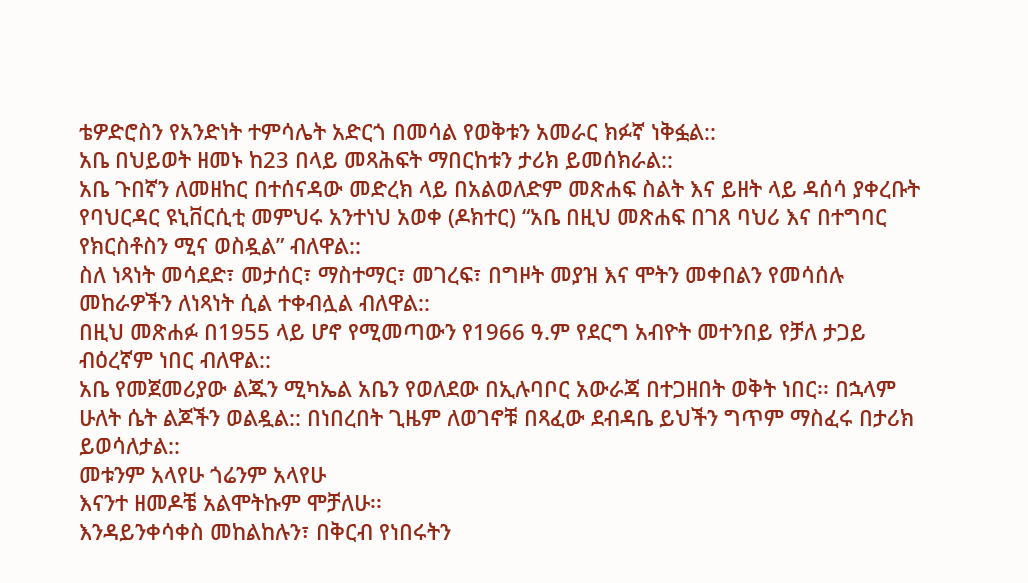ቴዎድሮስን የአንድነት ተምሳሌት አድርጎ በመሳል የወቅቱን አመራር ክፉኛ ነቅፏል::
አቤ በህይወት ዘመኑ ከ23 በላይ መጻሕፍት ማበርከቱን ታሪክ ይመሰክራል::
አቤ ጉበኛን ለመዘከር በተሰናዳው መድረክ ላይ በአልወለድም መጽሐፍ ስልት እና ይዘት ላይ ዳሰሳ ያቀረቡት የባህርዳር ዩኒቨርሲቲ መምህሩ አንተነህ አወቀ (ዶክተር) “አቤ በዚህ መጽሐፍ በገጸ ባህሪ እና በተግባር የክርስቶስን ሚና ወስዷል” ብለዋል::
ስለ ነጻነት መሳደድ፣ መታሰር፣ ማስተማር፣ መገረፍ፣ በግዞት መያዝ እና ሞትን መቀበልን የመሳሰሉ መከራዎችን ለነጻነት ሲል ተቀብሏል ብለዋል::
በዚህ መጽሐፉ በ1955 ላይ ሆኖ የሚመጣውን የ1966 ዓ.ም የደርግ አብዮት መተንበይ የቻለ ታጋይ ብዕረኛም ነበር ብለዋል::
አቤ የመጀመሪያው ልጁን ሚካኤል አቤን የወለደው በኢሉባቦር አውራጃ በተጋዘበት ወቅት ነበር፡፡ በኋላም ሁለት ሴት ልጆችን ወልዷል:: በነበረበት ጊዜም ለወገኖቹ በጻፈው ደብዳቤ ይህችን ግጥም ማስፈሩ በታሪክ ይወሳለታል::
መቱንም አላየሁ ጎሬንም አላየሁ
እናንተ ዘመዶቼ አልሞትኩም ሞቻለሁ፡፡
እንዳይንቀሳቀስ መከልከሉን፣ በቅርብ የነበሩትን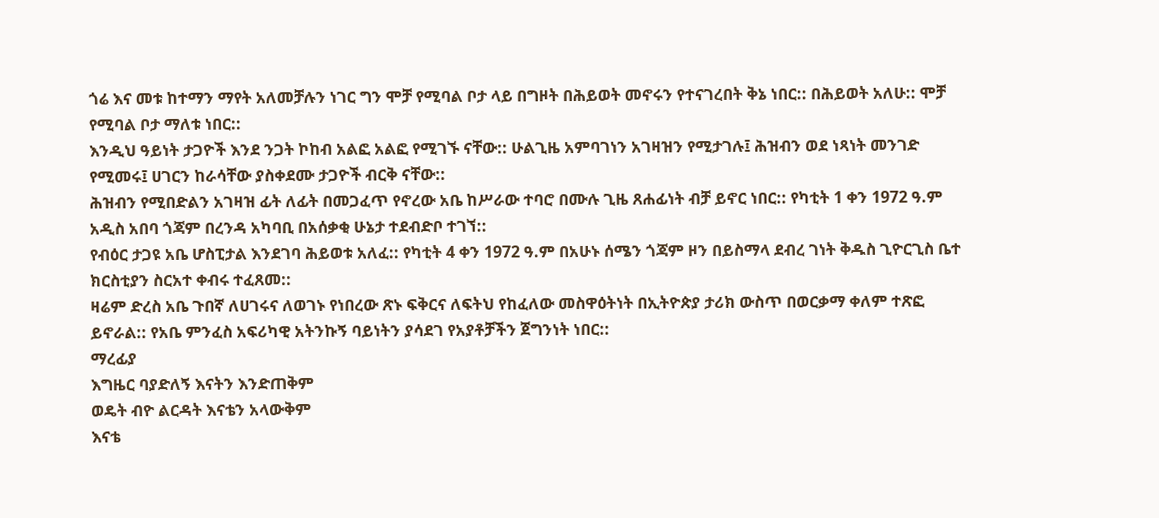ጎሬ እና መቱ ከተማን ማየት አለመቻሉን ነገር ግን ሞቻ የሚባል ቦታ ላይ በግዞት በሕይወት መኖሩን የተናገረበት ቅኔ ነበር:: በሕይወት አለሁ:: ሞቻ የሚባል ቦታ ማለቱ ነበር::
እንዲህ ዓይነት ታጋዮች እንደ ንጋት ኮከብ አልፎ አልፎ የሚገኙ ናቸው:: ሁልጊዜ አምባገነን አገዛዝን የሚታገሉ፤ ሕዝብን ወደ ነጻነት መንገድ የሚመሩ፤ ሀገርን ከራሳቸው ያስቀደሙ ታጋዮች ብርቅ ናቸው::
ሕዝብን የሚበድልን አገዛዝ ፊት ለፊት በመጋፈጥ የኖረው አቤ ከሥራው ተባሮ በሙሉ ጊዜ ጸሐፊነት ብቻ ይኖር ነበር:: የካቲት 1 ቀን 1972 ዓ.ም አዲስ አበባ ጎጃም በረንዳ አካባቢ በአሰቃቂ ሁኔታ ተደብድቦ ተገኘ::
የብዕር ታጋዩ አቤ ሆስፒታል እንደገባ ሕይወቱ አለፈ:: የካቲት 4 ቀን 1972 ዓ.ም በአሁኑ ሰሜን ጎጃም ዞን በይስማላ ደብረ ገነት ቅዱስ ጊዮርጊስ ቤተ ክርስቲያን ስርአተ ቀብሩ ተፈጸመ::
ዛሬም ድረስ አቤ ጉበኛ ለሀገሩና ለወገኑ የነበረው ጽኑ ፍቅርና ለፍትህ የከፈለው መስዋዕትነት በኢትዮጵያ ታሪክ ውስጥ በወርቃማ ቀለም ተጽፎ ይኖራል:: የአቤ ምንፈስ አፍሪካዊ አትንኩኝ ባይነትን ያሳደገ የአያቶቻችን ጀግንነት ነበር::
ማረፊያ
እግዜር ባያድለኝ እናትን እንድጠቅም
ወዴት ብዮ ልርዳት እናቴን አላውቅም
እናቴ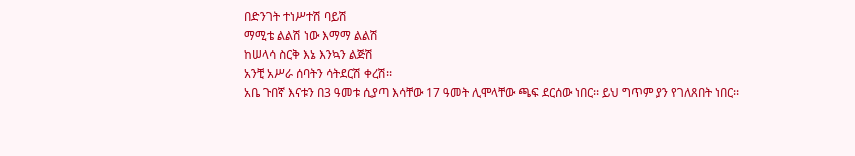በድንገት ተነሥተሽ ባይሽ
ማሚቴ ልልሽ ነው እማማ ልልሽ
ከሠላሳ ስርቅ እኔ እንኳን ልጅሽ
አንቺ አሥራ ሰባትን ሳትደርሽ ቀረሽ፡፡
አቤ ጉበኛ እናቱን በ3 ዓመቱ ሲያጣ እሳቸው 17 ዓመት ሊሞላቸው ጫፍ ደርሰው ነበር፡፡ ይህ ግጥም ያን የገለጸበት ነበር፡፡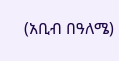(አቢብ በዓለሜ)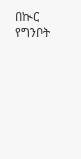በኲር የግንቦት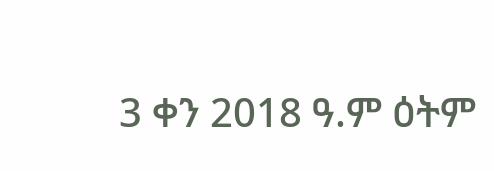3 ቀን 2018 ዓ.ም ዕትም